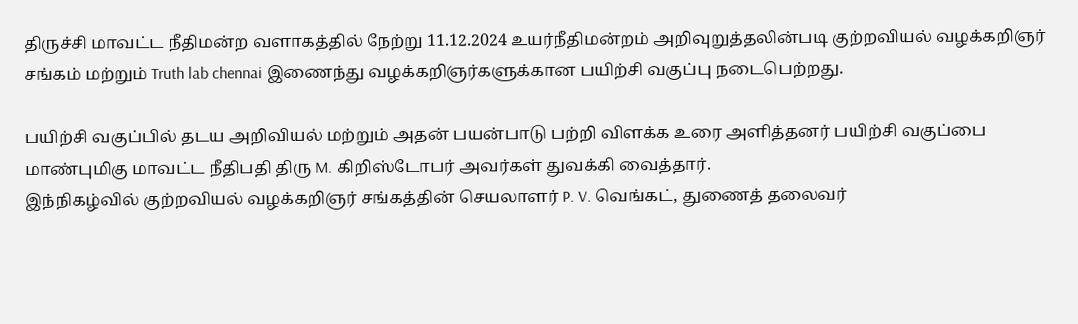திருச்சி மாவட்ட நீதிமன்ற வளாகத்தில் நேற்று 11.12.2024 உயர்நீதிமன்றம் அறிவுறுத்தலின்படி குற்றவியல் வழக்கறிஞர் சங்கம் மற்றும் Truth lab chennai இணைந்து வழக்கறிஞர்களுக்கான பயிற்சி வகுப்பு நடைபெற்றது.

பயிற்சி வகுப்பில் தடய அறிவியல் மற்றும் அதன் பயன்பாடு பற்றி விளக்க உரை அளித்தனர் பயிற்சி வகுப்பை மாண்புமிகு மாவட்ட நீதிபதி திரு M. கிறிஸ்டோபர் அவர்கள் துவக்கி வைத்தார்.
இந்நிகழ்வில் குற்றவியல் வழக்கறிஞர் சங்கத்தின் செயலாளர் P. V. வெங்கட், துணைத் தலைவர்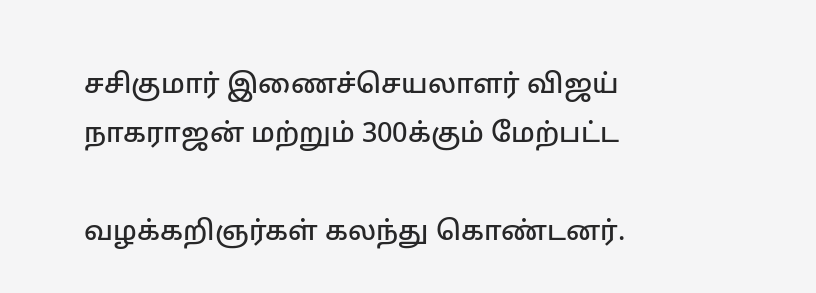சசிகுமார் இணைச்செயலாளர் விஜய் நாகராஜன் மற்றும் 300க்கும் மேற்பட்ட

வழக்கறிஞர்கள் கலந்து கொண்டனர்.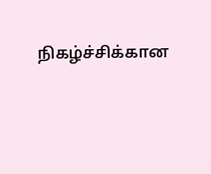நிகழ்ச்சிக்கான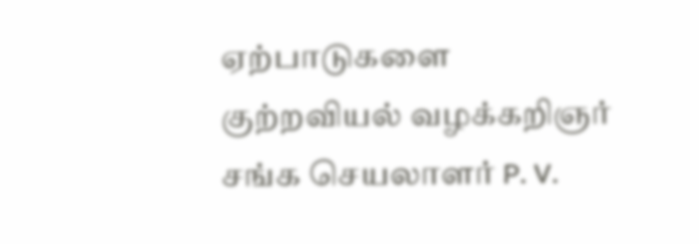ஏற்பாடுகளை குற்றவியல் வழக்கறிஞர் சங்க செயலாளர் P. V.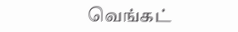வெங்கட்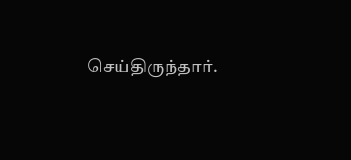செய்திருந்தார்.